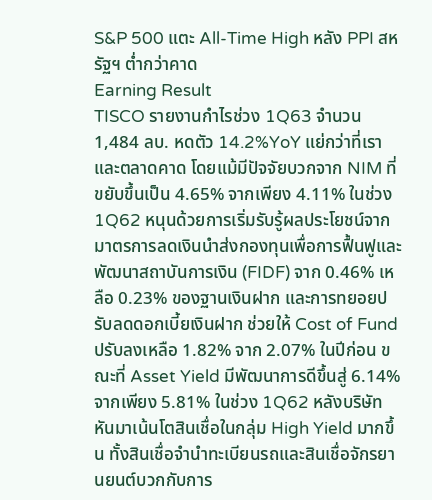S&P 500 แตะ All-Time High หลัง PPI สหรัฐฯ ต่ำกว่าคาด
Earning Result
TISCO รายงานกำไรช่วง 1Q63 จำนวน 1,484 ลบ. หดตัว 14.2%YoY แย่กว่าที่เราและตลาดคาด โดยแม้มีปัจจัยบวกจาก NIM ที่ขยับขึ้นเป็น 4.65% จากเพียง 4.11% ในช่วง 1Q62 หนุนด้วยการเริ่มรับรู้ผลประโยชน์จากมาตรการลดเงินนำส่งกองทุนเพื่อการฟื้นฟูและพัฒนาสถาบันการเงิน (FIDF) จาก 0.46% เหลือ 0.23% ของฐานเงินฝาก และการทยอยปรับลดดอกเบี้ยเงินฝาก ช่วยให้ Cost of Fund ปรับลงเหลือ 1.82% จาก 2.07% ในปีก่อน ขณะที่ Asset Yield มีพัฒนาการดีขึ้นสู่ 6.14% จากเพียง 5.81% ในช่วง 1Q62 หลังบริษัทหันมาเน้นโตสินเชื่อในกลุ่ม High Yield มากขึ้น ทั้งสินเชื่อจำนำทะเบียนรถและสินเชื่อจักรยานยนต์บวกกับการ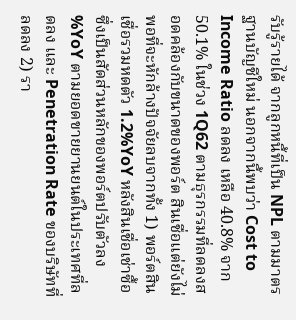รับรู้รายได้ จากลูกหนี้ที่เป็น NPL ตามมาตรฐานบัญชีใหม่ นอกจากนี้พบว่า Cost to Income Ratio ลดลง เหลือ 40.8% จาก 50.1% ในช่วง 1Q62 ตามธุรกรรมที่ลดลงสอดคล้องกับขนาดของพอร์ต สินเชื่อแต่ยังไม่พอที่จะหักล้างปัจจัยลบจากทั้ง 1) พอร์ตสินเชื่อรวมหดตัว 1.2%YoY หลังสินเชื่อเช่าซื้อซึ่งเป็นสัดส่วนหลักของพอร์ตปรับตัวลง %YoY ตามยอดขายยานยนต์ในประเทศที่ลดลง และ Penetration Rate ของบริษัทที่ลดลง 2) รา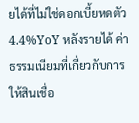ยได้ที่ไม่ใช่ดอกเบี้ยหดตัว 4.4%YoY หลังรายได้ ค่าธรรมเนียมที่เกี่ยวกับการให้สินเชื่อ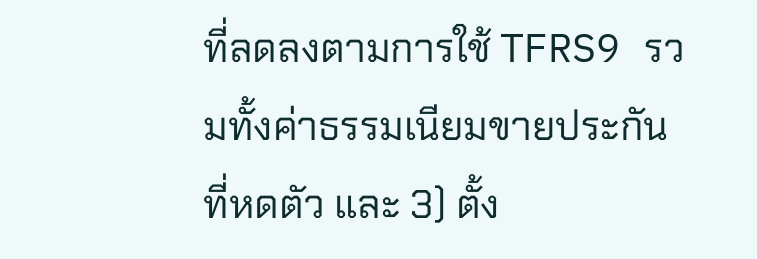ที่ลดลงตามการใช้ TFRS9 รวมทั้งค่าธรรมเนียมขายประกันที่หดตัว และ 3) ตั้ง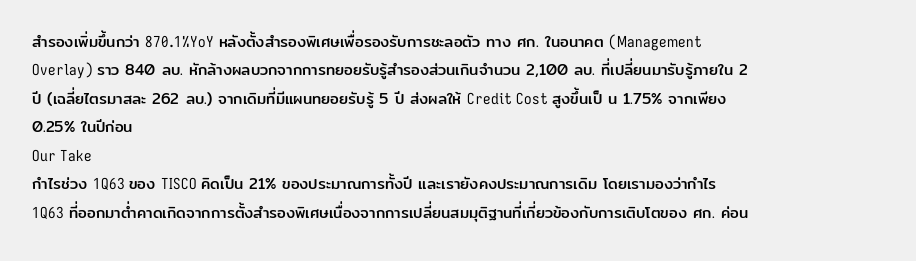สำรองเพิ่มขึ้นกว่า 870.1%YoY หลังตั้งสำรองพิเศษเพื่อรองรับการชะลอตัว ทาง ศก. ในอนาคต (Management Overlay) ราว 840 ลบ. หักล้างผลบวกจากการทยอยรับรู้สำรองส่วนเกินจำนวน 2,100 ลบ. ที่เปลี่ยนมารับรู้ภายใน 2 ปี (เฉลี่ยไตรมาสละ 262 ลบ.) จากเดิมที่มีแผนทยอยรับรู้ 5 ปี ส่งผลให้ Credit Cost สูงขึ้นเป็ น 1.75% จากเพียง 0.25% ในปีก่อน
Our Take
กำไรช่วง 1Q63 ของ TISCO คิดเป็น 21% ของประมาณการทั้งปี และเรายังคงประมาณการเดิม โดยเรามองว่ากำไร 1Q63 ที่ออกมาต่ำคาดเกิดจากการตั้งสำรองพิเศษเนื่องจากการเปลี่ยนสมมุติฐานที่เกี่ยวข้องกับการเติบโตของ ศก. ค่อน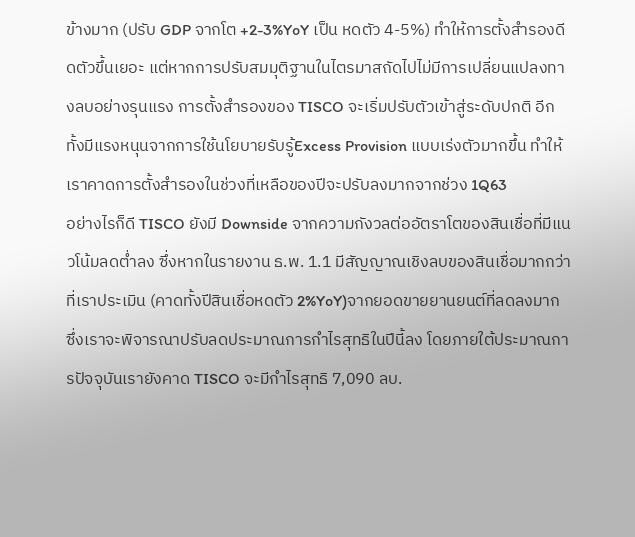ข้างมาก (ปรับ GDP จากโต +2-3%YoY เป็น หดตัว 4-5%) ทำให้การตั้งสำรองดีดตัวขึ้นเยอะ แต่หากการปรับสมมุติฐานในไตรมาสถัดไปไม่มีการเปลี่ยนแปลงทางลบอย่างรุนแรง การตั้งสำรองของ TISCO จะเริ่มปรับตัวเข้าสู่ระดับปกติ อีกทั้งมีแรงหนุนจากการใช้นโยบายรับรู้Excess Provision แบบเร่งตัวมากขึ้น ทำให้เราคาดการตั้งสำรองในช่วงที่เหลือของปีจะปรับลงมากจากช่วง 1Q63
อย่างไรก็ดี TISCO ยังมี Downside จากความกังวลต่ออัตราโตของสินเชื่อที่มีแนวโน้มลดต่ำลง ซึ่งหากในรายงาน ธ.พ. 1.1 มีสัญญาณเชิงลบของสินเชื่อมากกว่าที่เราประเมิน (คาดทั้งปีสินเชื่อหดตัว 2%YoY)จากยอดขายยานยนต์ที่ลดลงมาก ซึ่งเราจะพิจารณาปรับลดประมาณการกำไรสุทธิในปีนี้ลง โดยภายใต้ประมาณการปัจจุบันเรายังคาด TISCO จะมีกำไรสุทธิ 7,090 ลบ.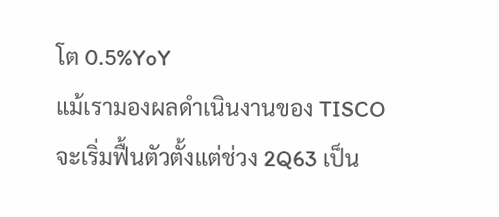โต 0.5%YoY
แม้เรามองผลดำเนินงานของ TISCO จะเริ่มฟื้นตัวตั้งแต่ช่วง 2Q63 เป็น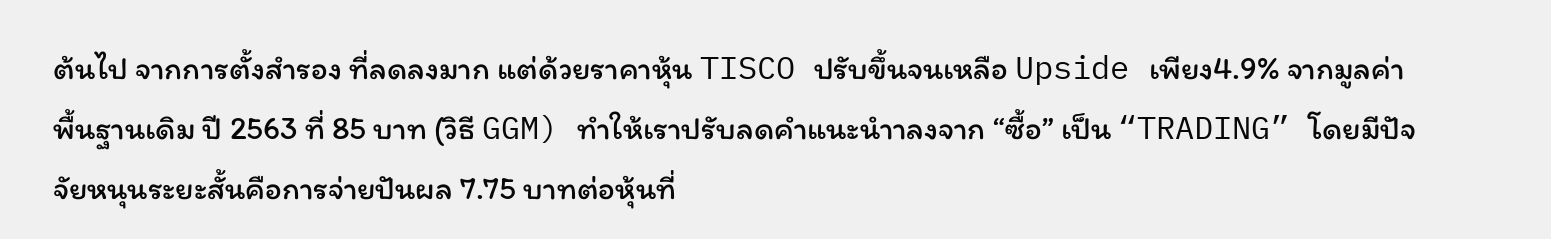ต้นไป จากการตั้งสำรอง ที่ลดลงมาก แต่ด้วยราคาหุ้น TISCO ปรับขึ้นจนเหลือ Upside เพียง4.9% จากมูลค่าพื้นฐานเดิม ปี 2563 ที่ 85 บาท (วิธี GGM) ทำให้เราปรับลดคำแนะนำาลงจาก “ซื้อ” เป็น “TRADING” โดยมีปัจจัยหนุนระยะสั้นคือการจ่ายปันผล 7.75 บาทต่อหุ้นที่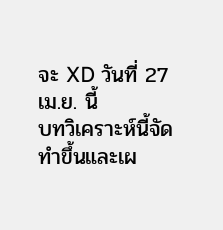จะ XD วันที่ 27 เม.ย. นี้
บทวิเคราะห์นี้จัดทำขึ้นและเผ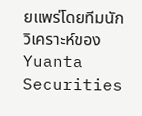ยแพร่โดยทีมนักวิเคราะห์ของ Yuanta Securities